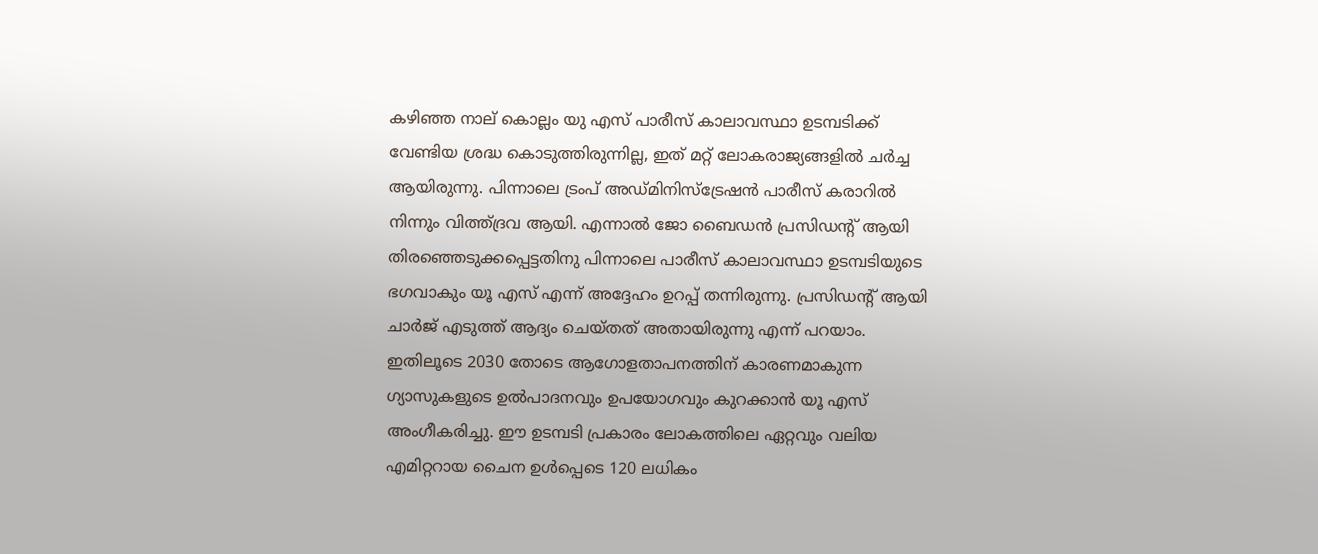കഴിഞ്ഞ നാല് കൊല്ലം യു എസ് പാരീസ് കാലാവസ്ഥാ ഉടമ്പടിക്ക് വേണ്ടിയ ശ്രദ്ധ കൊടുത്തിരുന്നില്ല, ഇത് മറ്റ് ലോകരാജ്യങ്ങളിൽ ചർച്ച ആയിരുന്നു. പിന്നാലെ ട്രംപ് അഡ്മിനിസ്ട്രേഷൻ പാരീസ് കരാറിൽ നിന്നും വിത്ത്ദ്രവ ആയി. എന്നാൽ ജോ ബൈഡൻ പ്രസിഡന്റ് ആയി തിരഞ്ഞെടുക്കപ്പെട്ടതിനു പിന്നാലെ പാരീസ് കാലാവസ്ഥാ ഉടമ്പടിയുടെ ഭഗവാകും യൂ എസ് എന്ന് അദ്ദേഹം ഉറപ്പ് തന്നിരുന്നു. പ്രസിഡന്റ് ആയി ചാർജ് എടുത്ത് ആദ്യം ചെയ്തത് അതായിരുന്നു എന്ന് പറയാം. ഇതിലൂടെ 2030 തോടെ ആഗോളതാപനത്തിന് കാരണമാകുന്ന ഗ്യാസുകളുടെ ഉൽപാദനവും ഉപയോഗവും കുറക്കാൻ യൂ എസ് അംഗീകരിച്ചു. ഈ ഉടമ്പടി പ്രകാരം ലോകത്തിലെ ഏറ്റവും വലിയ എമിറ്ററായ ചൈന ഉൾപ്പെടെ 120 ലധികം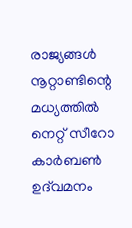രാജ്യങ്ങൾ നൂറ്റാണ്ടിന്റെ മധ്യത്തിൽ നെറ്റ് സീറോ കാർബൺ ഉദ്‌വമനം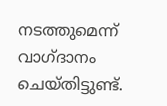നടത്തുമെന്ന് വാഗ്ദാനം ചെയ്തിട്ടുണ്ട്.